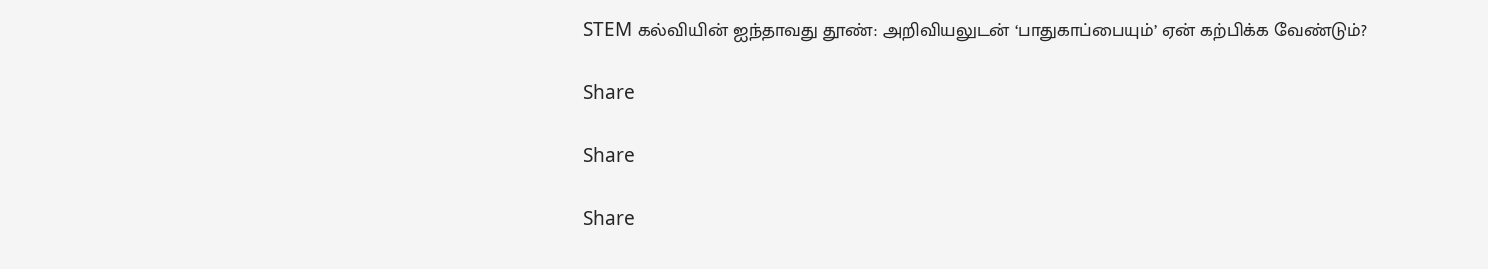STEM கல்வியின் ஐந்தாவது தூண்: அறிவியலுடன் ‘பாதுகாப்பையும்’ ஏன் கற்பிக்க வேண்டும்?

Share

Share

Share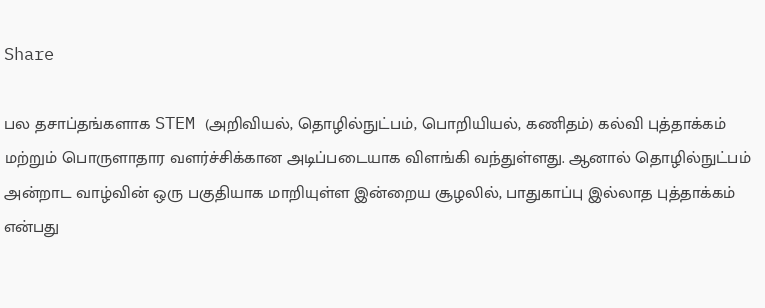Share

பல தசாப்தங்களாக STEM (அறிவியல், தொழில்நுட்பம், பொறியியல், கணிதம்) கல்வி புத்தாக்கம் மற்றும் பொருளாதார வளர்ச்சிக்கான அடிப்படையாக விளங்கி வந்துள்ளது. ஆனால் தொழில்நுட்பம் அன்றாட வாழ்வின் ஒரு பகுதியாக மாறியுள்ள இன்றைய சூழலில், பாதுகாப்பு இல்லாத புத்தாக்கம் என்பது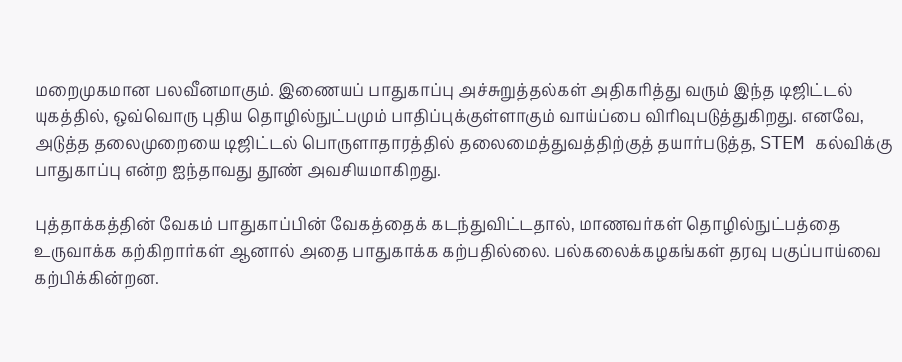மறைமுகமான பலவீனமாகும். இணையப் பாதுகாப்பு அச்சுறுத்தல்கள் அதிகரித்து வரும் இந்த டிஜிட்டல் யுகத்தில், ஒவ்வொரு புதிய தொழில்நுட்பமும் பாதிப்புக்குள்ளாகும் வாய்ப்பை விரிவுபடுத்துகிறது. எனவே, அடுத்த தலைமுறையை டிஜிட்டல் பொருளாதாரத்தில் தலைமைத்துவத்திற்குத் தயார்படுத்த, STEM கல்விக்கு பாதுகாப்பு என்ற ஐந்தாவது தூண் அவசியமாகிறது.

புத்தாக்கத்தின் வேகம் பாதுகாப்பின் வேகத்தைக் கடந்துவிட்டதால், மாணவர்கள் தொழில்நுட்பத்தை உருவாக்க கற்கிறார்கள் ஆனால் அதை பாதுகாக்க கற்பதில்லை. பல்கலைக்கழகங்கள் தரவு பகுப்பாய்வை கற்பிக்கின்றன.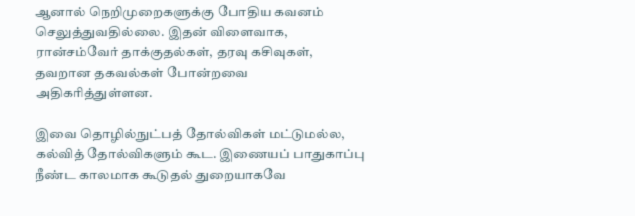ஆனால் நெறிமுறைகளுக்கு போதிய கவனம் செலுத்துவதில்லை. இதன் விளைவாக, ரான்சம்வேர் தாக்குதல்கள், தரவு கசிவுகள், தவறான தகவல்கள் போன்றவை அதிகரித்துள்ளன.

இவை தொழில்நுட்பத் தோல்விகள் மட்டுமல்ல, கல்வித் தோல்விகளும் கூட. இணையப் பாதுகாப்பு நீண்ட காலமாக கூடுதல் துறையாகவே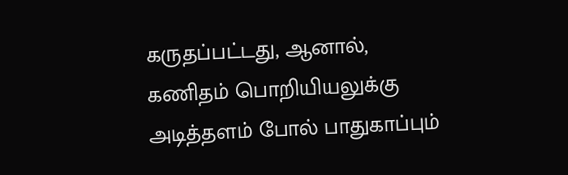கருதப்பட்டது, ஆனால், கணிதம் பொறியியலுக்கு அடித்தளம் போல் பாதுகாப்பும்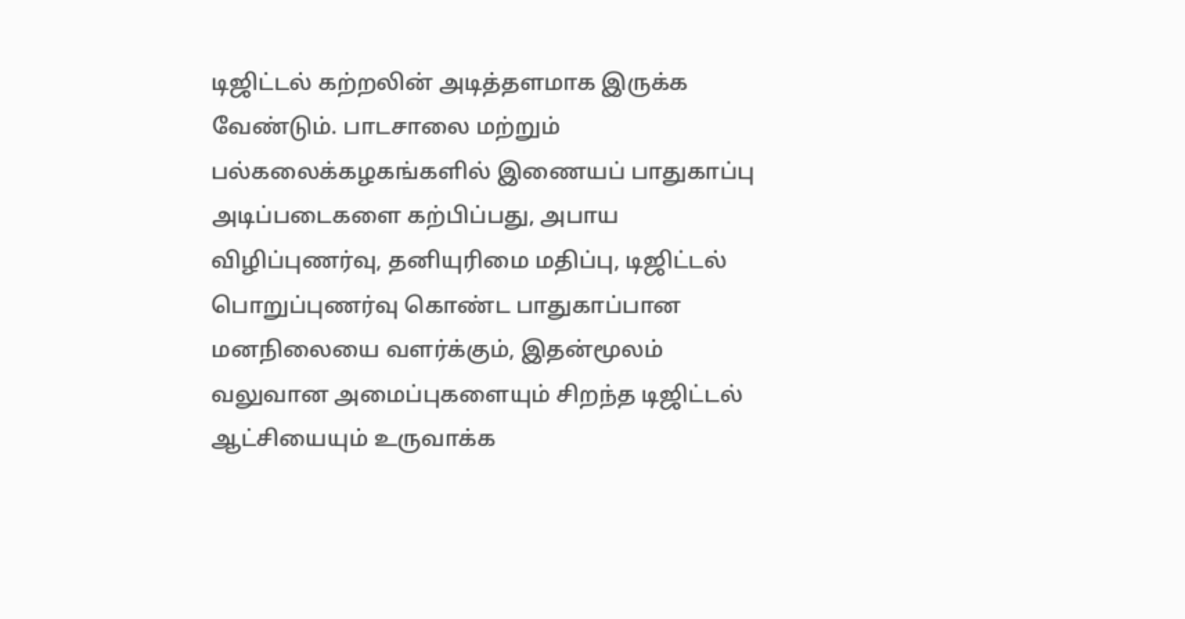டிஜிட்டல் கற்றலின் அடித்தளமாக இருக்க வேண்டும். பாடசாலை மற்றும் பல்கலைக்கழகங்களில் இணையப் பாதுகாப்பு அடிப்படைகளை கற்பிப்பது, அபாய விழிப்புணர்வு, தனியுரிமை மதிப்பு, டிஜிட்டல் பொறுப்புணர்வு கொண்ட பாதுகாப்பான மனநிலையை வளர்க்கும், இதன்மூலம் வலுவான அமைப்புகளையும் சிறந்த டிஜிட்டல் ஆட்சியையும் உருவாக்க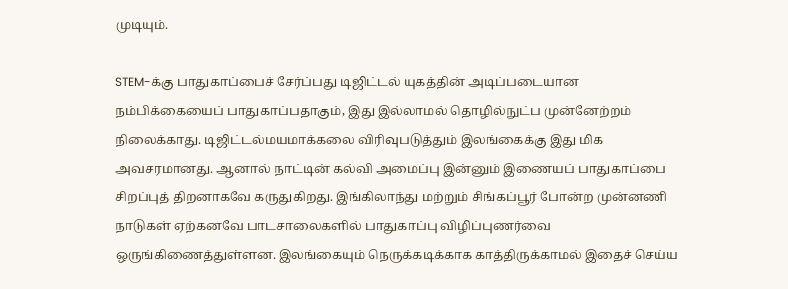முடியும்.

STEM-க்கு பாதுகாப்பைச் சேர்ப்பது டிஜிட்டல் யுகத்தின் அடிப்படையான நம்பிக்கையைப் பாதுகாப்பதாகும், இது இல்லாமல் தொழில்நுட்ப முன்னேற்றம் நிலைக்காது. டிஜிட்டல்மயமாக்கலை விரிவுபடுத்தும் இலங்கைக்கு இது மிக அவசரமானது. ஆனால் நாட்டின் கல்வி அமைப்பு இன்னும் இணையப் பாதுகாப்பை சிறப்புத் திறனாகவே கருதுகிறது. இங்கிலாந்து மற்றும் சிங்கப்பூர் போன்ற முன்னணி நாடுகள் ஏற்கனவே பாடசாலைகளில் பாதுகாப்பு விழிப்புணர்வை ஒருங்கிணைத்துள்ளன. இலங்கையும் நெருக்கடிக்காக காத்திருக்காமல் இதைச் செய்ய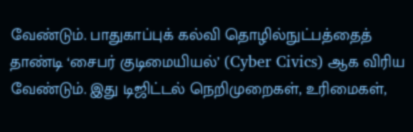வேண்டும். பாதுகாப்புக் கல்வி தொழில்நுட்பத்தைத் தாண்டி ‘சைபர் குடிமையியல்’ (Cyber Civics) ஆக விரிய வேண்டும். இது டிஜிட்டல் நெறிமுறைகள், உரிமைகள்,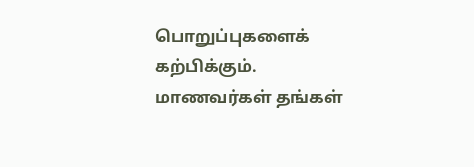பொறுப்புகளைக் கற்பிக்கும். மாணவர்கள் தங்கள்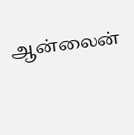ஆன்லைன்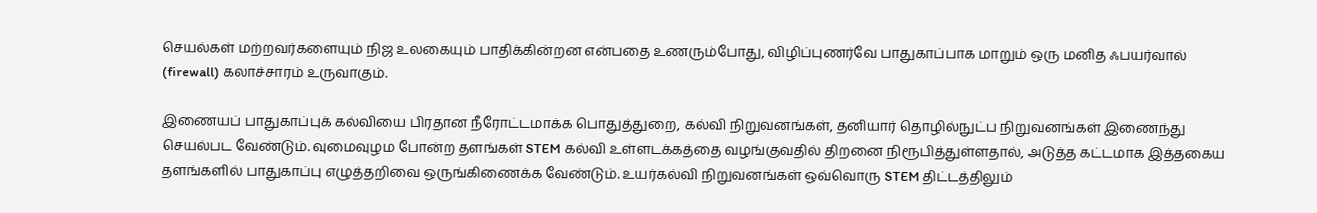செயல்கள் மற்றவர்களையும் நிஜ உலகையும் பாதிக்கின்றன என்பதை உணரும்போது, விழிப்புணர்வே பாதுகாப்பாக மாறும் ஒரு மனித ஃபயர்வால் (firewall) கலாச்சாரம் உருவாகும்.

இணையப் பாதுகாப்புக் கல்வியை பிரதான நீரோட்டமாக்க பொதுத்துறை, கல்வி நிறுவனங்கள், தனியார் தொழில்நுட்ப நிறுவனங்கள் இணைந்து செயல்பட வேண்டும். வுமைவுழம போன்ற தளங்கள் STEM கல்வி உள்ளடக்கத்தை வழங்குவதில் திறனை நிரூபித்துள்ளதால், அடுத்த கட்டமாக இத்தகைய தளங்களில் பாதுகாப்பு எழுத்தறிவை ஒருங்கிணைக்க வேண்டும். உயர்கல்வி நிறுவனங்கள் ஒவ்வொரு STEM திட்டத்திலும்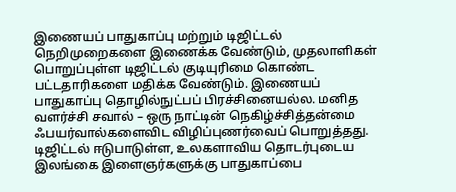இணையப் பாதுகாப்பு மற்றும் டிஜிட்டல் நெறிமுறைகளை இணைக்க வேண்டும், முதலாளிகள் பொறுப்புள்ள டிஜிட்டல் குடியுரிமை கொண்ட பட்டதாரிகளை மதிக்க வேண்டும். இணையப் பாதுகாப்பு தொழில்நுட்பப் பிரச்சினையல்ல. மனித வளர்ச்சி சவால் – ஒரு நாட்டின் நெகிழ்ச்சித்தன்மை ஃபயர்வால்களைவிட விழிப்புணர்வைப் பொறுத்தது. டிஜிட்டல் ஈடுபாடுள்ள, உலகளாவிய தொடர்புடைய இலங்கை இளைஞர்களுக்கு பாதுகாப்பை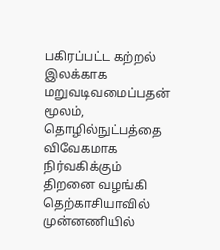பகிரப்பட்ட கற்றல் இலக்காக மறுவடிவமைப்பதன் மூலம், தொழில்நுட்பத்தை விவேகமாக நிர்வகிக்கும் திறனை வழங்கி தெற்காசியாவில் முன்னணியில்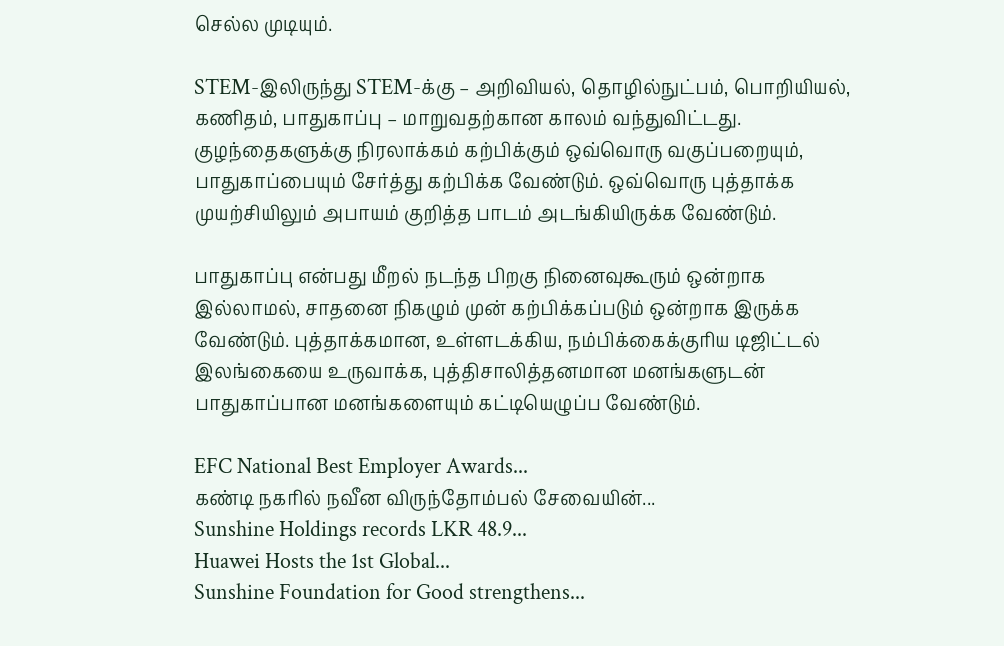செல்ல முடியும்.

STEM-இலிருந்து STEM-க்கு – அறிவியல், தொழில்நுட்பம், பொறியியல், கணிதம், பாதுகாப்பு – மாறுவதற்கான காலம் வந்துவிட்டது. குழந்தைகளுக்கு நிரலாக்கம் கற்பிக்கும் ஒவ்வொரு வகுப்பறையும், பாதுகாப்பையும் சேர்த்து கற்பிக்க வேண்டும். ஒவ்வொரு புத்தாக்க முயற்சியிலும் அபாயம் குறித்த பாடம் அடங்கியிருக்க வேண்டும்.

பாதுகாப்பு என்பது மீறல் நடந்த பிறகு நினைவுகூரும் ஒன்றாக இல்லாமல், சாதனை நிகழும் முன் கற்பிக்கப்படும் ஒன்றாக இருக்க வேண்டும். புத்தாக்கமான, உள்ளடக்கிய, நம்பிக்கைக்குரிய டிஜிட்டல் இலங்கையை உருவாக்க, புத்திசாலித்தனமான மனங்களுடன் பாதுகாப்பான மனங்களையும் கட்டியெழுப்ப வேண்டும்.

EFC National Best Employer Awards...
கண்டி நகரில் நவீன விருந்தோம்பல் சேவையின்...
Sunshine Holdings records LKR 48.9...
Huawei Hosts the 1st Global...
Sunshine Foundation for Good strengthens...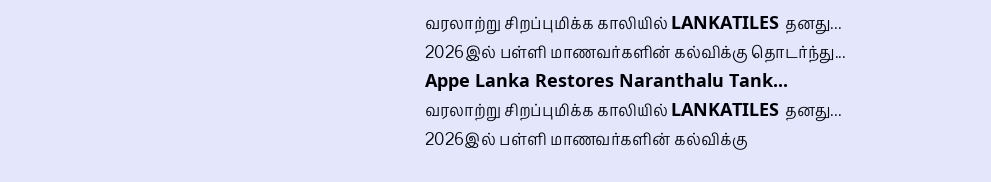வரலாற்று சிறப்புமிக்க காலியில் LANKATILES தனது...
2026இல் பள்ளி மாணவர்களின் கல்விக்கு தொடர்ந்து...
Appe Lanka Restores Naranthalu Tank...
வரலாற்று சிறப்புமிக்க காலியில் LANKATILES தனது...
2026இல் பள்ளி மாணவர்களின் கல்விக்கு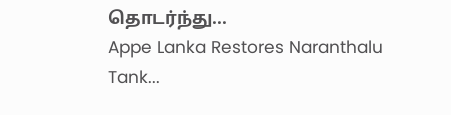தொடர்ந்து...
Appe Lanka Restores Naranthalu Tank...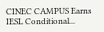CINEC CAMPUS Earns IESL Conditional...